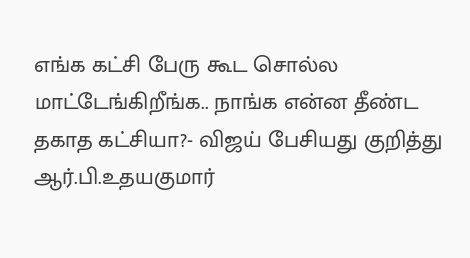எங்க கட்சி பேரு கூட சொல்ல மாட்டேங்கிறீங்க.. நாங்க என்ன தீண்ட தகாத கட்சியா?- விஜய் பேசியது குறித்து ஆர்.பி.உதயகுமார்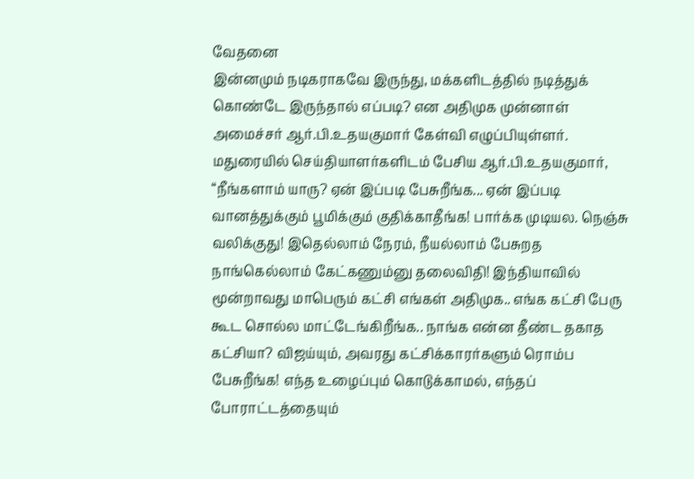வேதனை
இன்னமும் நடிகராகவே இருந்து, மக்களிடத்தில் நடித்துக் கொண்டே இருந்தால் எப்படி? என அதிமுக முன்னாள் அமைச்சர் ஆர்.பி.உதயகுமார் கேள்வி எழுப்பியுள்ளர்.
மதுரையில் செய்தியாளர்களிடம் பேசிய ஆர்.பி.உதயகுமார், “நீங்களாம் யாரு? ஏன் இப்படி பேசுறீங்க... ஏன் இப்படி வானத்துக்கும் பூமிக்கும் குதிக்காதீங்க! பார்க்க முடியல. நெஞ்சு வலிக்குது! இதெல்லாம் நேரம், நீயல்லாம் பேசுறத நாங்கெல்லாம் கேட்கணும்னு தலைவிதி! இந்தியாவில் மூன்றாவது மாபெரும் கட்சி எங்கள் அதிமுக.. எங்க கட்சி பேரு கூட சொல்ல மாட்டேங்கிறீங்க.. நாங்க என்ன தீண்ட தகாத கட்சியா? விஜய்யும், அவரது கட்சிக்காரர்களும் ரொம்ப பேசுறீங்க! எந்த உழைப்பும் கொடுக்காமல், எந்தப் போராட்டத்தையும்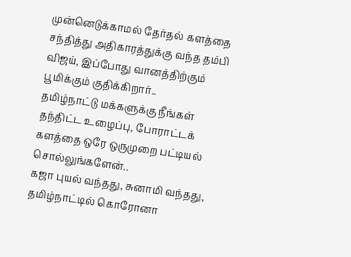முன்னெடுக்காமல் தேர்தல் களத்தை சந்தித்து அதிகாரத்துக்கு வந்த தம்பி விஜய், இப்போது வானத்திற்கும் பூமிக்கும் குதிக்கிறார்..
தமிழ்நாட்டு மக்களுக்கு நீங்கள் தந்திட்ட உழைப்பு, போராட்டக் களத்தை ஒரே ஒருமுறை பட்டியல் சொல்லுங்களேன்..
கஜா புயல் வந்தது, சுனாமி வந்தது, தமிழ்நாட்டில் கொரோனா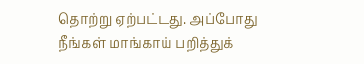தொற்று ஏற்பட்டது. அப்போது நீங்கள் மாங்காய் பறித்துக்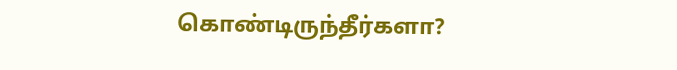கொண்டிருந்தீர்களா?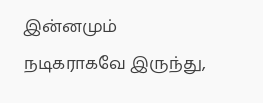இன்னமும் நடிகராகவே இருந்து,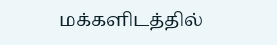மக்களிடத்தில்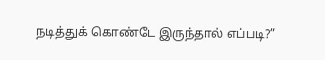நடித்துக் கொண்டே இருந்தால் எப்படி?”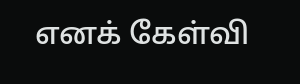எனக் கேள்வி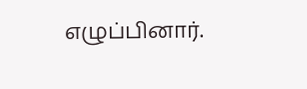எழுப்பினார்.